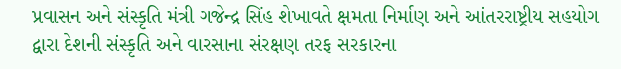પ્રવાસન અને સંસ્કૃતિ મંત્રી ગજેન્દ્ર સિંહ શેખાવતે ક્ષમતા નિર્માણ અને આંતરરાષ્ટ્રીય સહયોગ દ્વારા દેશની સંસ્કૃતિ અને વારસાના સંરક્ષણ તરફ સરકારના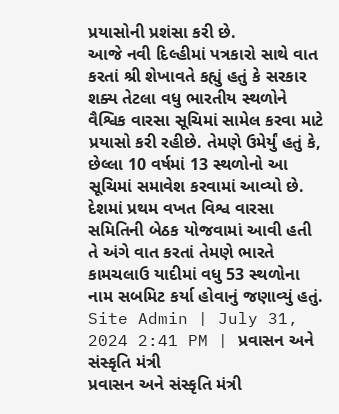પ્રયાસોની પ્રશંસા કરી છે.
આજે નવી દિલ્હીમાં પત્રકારો સાથે વાત કરતાં શ્રી શેખાવતે કહ્યું હતું કે સરકાર શક્ય તેટલા વધુ ભારતીય સ્થળોને વૈશ્વિક વારસા સૂચિમાં સામેલ કરવા માટે પ્રયાસો કરી રહીછે. તેમણે ઉમેર્યું હતું કે, છેલ્લા 10 વર્ષમાં 13 સ્થળોનો આ સૂચિમાં સમાવેશ કરવામાં આવ્યો છે. દેશમાં પ્રથમ વખત વિશ્વ વારસા સમિતિની બેઠક યોજવામાં આવી હતી તે અંગે વાત કરતાં તેમણે ભારતે કામચલાઉ યાદીમાં વધુ 53 સ્થળોના નામ સબમિટ કર્યા હોવાનું જણાવ્યું હતું.
Site Admin | July 31, 2024 2:41 PM | પ્રવાસન અને સંસ્કૃતિ મંત્રી
પ્રવાસન અને સંસ્કૃતિ મંત્રી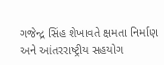ગજેન્દ્ર સિંહ શેખાવતે ક્ષમતા નિર્માણ અને આંતરરાષ્ટ્રીય સહયોગ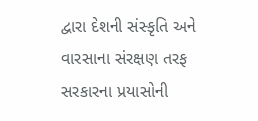દ્વારા દેશની સંસ્કૃતિ અને વારસાના સંરક્ષણ તરફ સરકારના પ્રયાસોની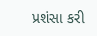પ્રશંસા કરી